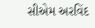સીએમ અરવિંદ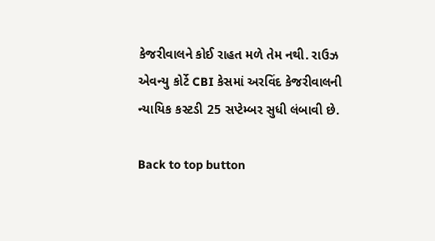કેજરીવાલને કોઈ રાહત મળે તેમ નથી. રાઉઝ એવન્યુ કોર્ટે CBI કેસમાં અરવિંદ કેજરીવાલની ન્યાયિક કસ્ટડી 25 સપ્ટેમ્બર સુધી લંબાવી છે.

Back to top button